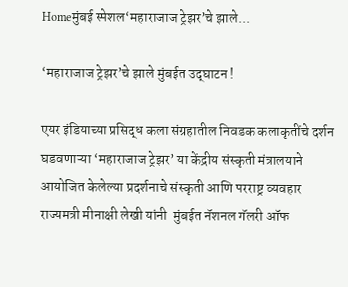Homeमुंबई स्पेशल‘महाराजाज ट्रेझर’चे झाले...

‘महाराजाज ट्रेझर’चे झाले मुंबईत उद्‌घाटन !

एयर इंडियाच्या प्रसिद्ध कला संग्रहातील निवडक कलाकृतींचे दर्शन घडवणाऱ्या ‘महाराजाज ट्रेझर’ या केंद्रीय संस्कृती मंत्रालयाने आयोजित केलेल्या प्रदर्शनाचे संस्कृती आणि परराष्ट्र व्यवहार राज्यमत्री मीनाक्षी लेखी यांनी  मुंबईत नॅशनल गॅलरी ऑफ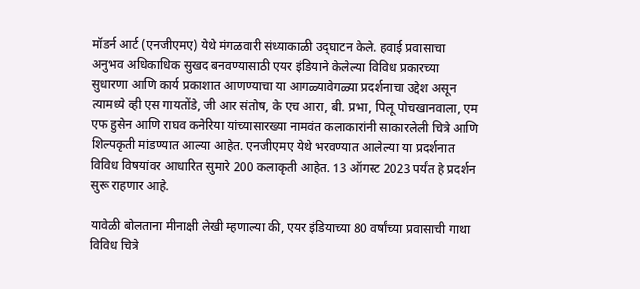मॉडर्न आर्ट (एनजीएमए) येथे मंगळवारी संध्याकाळी उद्‌घाटन केले. हवाई प्रवासाचा अनुभव अधिकाधिक सुखद बनवण्यासाठी एयर इंडियाने केलेल्या विविध प्रकारच्या सुधारणा आणि कार्य प्रकाशात आणण्याचा या आगळ्यावेगळ्या प्रदर्शनाचा उद्देश असून त्यामध्ये व्ही एस गायतोंडे, जी आर संतोष, के एच आरा, बी. प्रभा, पिलू पोचखानवाला, एम एफ हुसेन आणि राघव कनेरिया यांच्यासारख्या नामवंत कलाकारांनी साकारलेली चित्रे आणि शिल्पकृती मांडण्यात आल्या आहेत. एनजीएमए येथे भरवण्यात आलेल्या या प्रदर्शनात विविध विषयांवर आधारित सुमारे 200 कलाकृती आहेत. 13 ऑगस्ट 2023 पर्यंत हे प्रदर्शन सुरू राहणार आहे.

यावेळी बोलताना मीनाक्षी लेखी म्हणाल्या की, एयर इंडियाच्या 80 वर्षांच्या प्रवासाची गाथा विविध चित्रे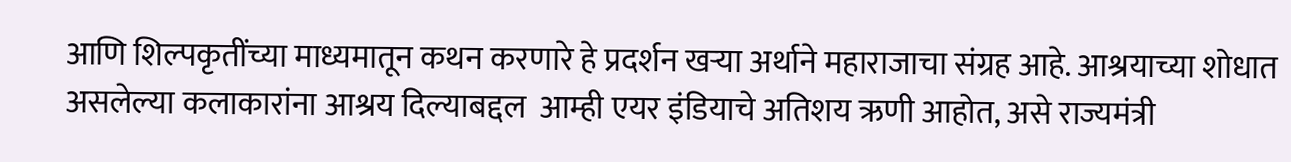आणि शिल्पकृतींच्या माध्यमातून कथन करणारे हे प्रदर्शन खऱ्या अर्थाने महाराजाचा संग्रह आहे. आश्रयाच्या शोधात असलेल्या कलाकारांना आश्रय दिल्याबद्दल  आम्ही एयर इंडियाचे अतिशय ऋणी आहोत, असे राज्यमंत्री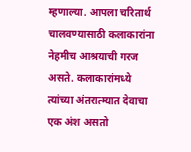म्हणाल्या. आपला चरितार्थ चालवण्यासाठी कलाकारांना नेहमीच आश्रयाची गरज असते. कलाकारांमध्ये त्यांच्या अंतरात्म्यात देवाचा एक अंश असतो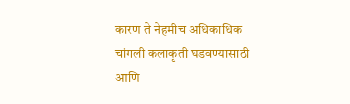कारण ते नेहमीच अधिकाधिक चांगली कलाकृती घडवण्यासाठी आणि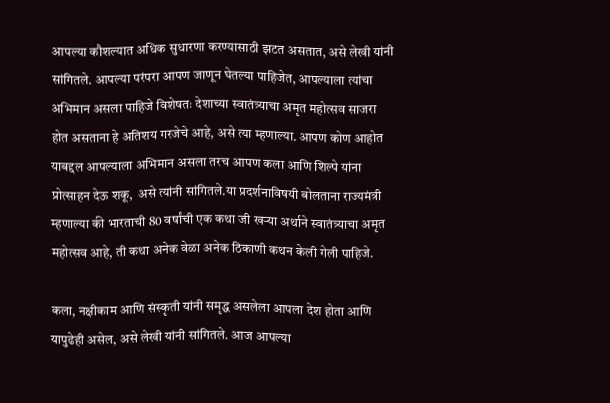आपल्या कौशल्यात अधिक सुधारणा करण्यासाठी झटत असतात, असे लेखी यांनी सांगितले. आपल्या परंपरा आपण जाणून घेतल्या पाहिजेत, आपल्याला त्यांचा अभिमान असला पाहिजे विशेषतः देशाच्या स्वातंत्र्याचा अमृत महोत्सव साजरा होत असताना हे अतिशय गरजेचे आहे, असे त्या म्हणाल्या. आपण कोण आहोत याबद्दल आपल्याला अभिमान असला तरच आपण कला आणि शिल्पे यांना प्रोत्साहन देऊ शकू,  असे त्यांनी सांगितले.या प्रदर्शनाविषयी बोलताना राज्यमंत्री म्हणाल्या की भारताची 80 वर्षांची एक कथा जी खऱ्या अर्थाने स्वातंत्र्याचा अमृत महोत्सव आहे, ती कथा अनेक वेळा अनेक ठिकाणी कथन केली गेली पाहिजे.

कला, नक्षीकाम आणि संस्कृती यांनी समृद्ध असलेला आपला देश होता आणि यापुढेही असेल, असे लेखी यांनी सांगितले. आज आपल्या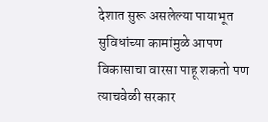देशात सुरू असलेल्या पायाभूत सुविधांच्या कामांमुळे आपण विकासाचा वारसा पाहू शकतो पण त्याचवेळी सरकार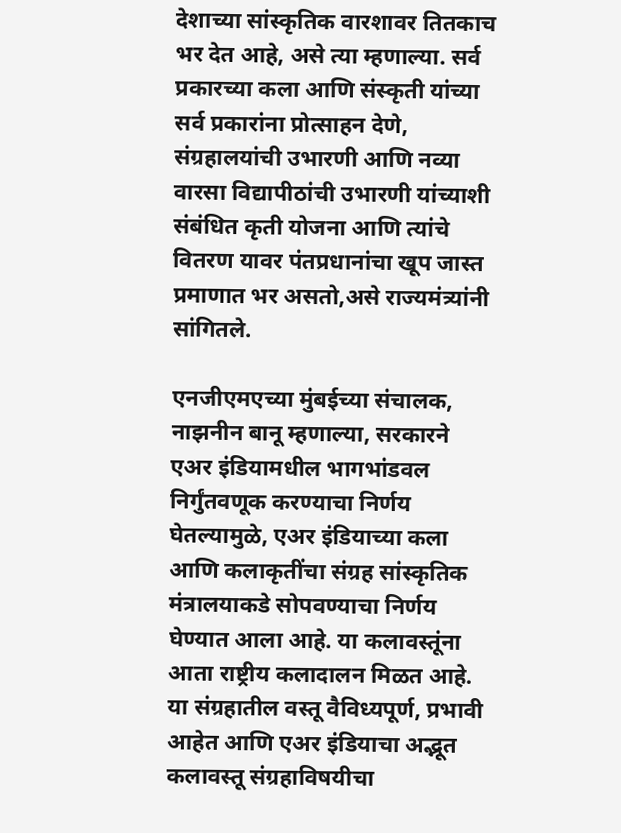देशाच्या सांस्कृतिक वारशावर तितकाच भर देत आहे, असे त्या म्हणाल्या. सर्व प्रकारच्या कला आणि संस्कृती यांच्या सर्व प्रकारांना प्रोत्साहन देणे, संग्रहालयांची उभारणी आणि नव्या वारसा विद्यापीठांची उभारणी यांच्याशी संबंधित कृती योजना आणि त्यांचे वितरण यावर पंतप्रधानांचा खूप जास्त प्रमाणात भर असतो,असे राज्यमंत्र्यांनी सांगितले.

एनजीएमएच्या मुंबईच्या संचालक, नाझनीन बानू म्हणाल्या, सरकारने एअर इंडियामधील भागभांडवल निर्गुंतवणूक करण्‍याचा निर्णय घेतल्यामुळे, एअर इंडियाच्या कला आणि कलाकृतींचा संग्रह सांस्कृतिक मंत्रालयाकडे सोपवण्याचा निर्णय घेण्यात आला आहे. या कलावस्तूंना आता राष्ट्रीय कलादालन मिळत आहे. या संग्रहातील वस्‍तू वैविध्‍यपूर्ण, प्रभावी आहेत आणि एअर इंडियाचा अद्भूत कलावस्‍तू संग्रहाविषयीचा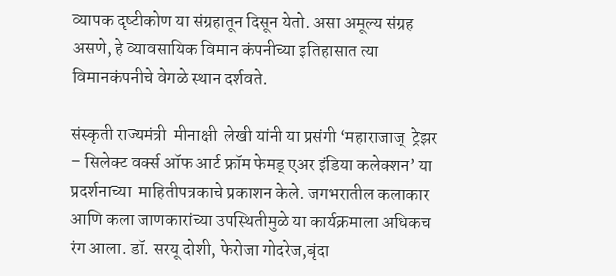व्यापक दृष्‍टीकोण या संग्रहातून दिसून येतो. असा अमूल्य संग्रह असणे, हे व्यावसायिक विमान कंपनीच्या इतिहासात त्या विमानकंपनीचे वेगळे स्थान दर्शवते.

संस्कृती राज्यमंत्री  मीनाक्षी  लेखी यांनी या प्रसंगी ‘महाराजाज्  ट्रेझर – सिलेक्ट वर्क्स ऑफ आर्ट फ्रॉम फेमड् एअर इंडिया कलेक्शन’ या प्रदर्शनाच्‍या  माहितीपत्रकाचे प्रकाशन केले. जगभरातील कलाकार आणि कला जाणकारांच्या उपस्थितीमुळे या कार्यक्रमाला अधिकच रंग आला. डॉ. सरयू दोशी, फेरोजा गोदरेज,बृंदा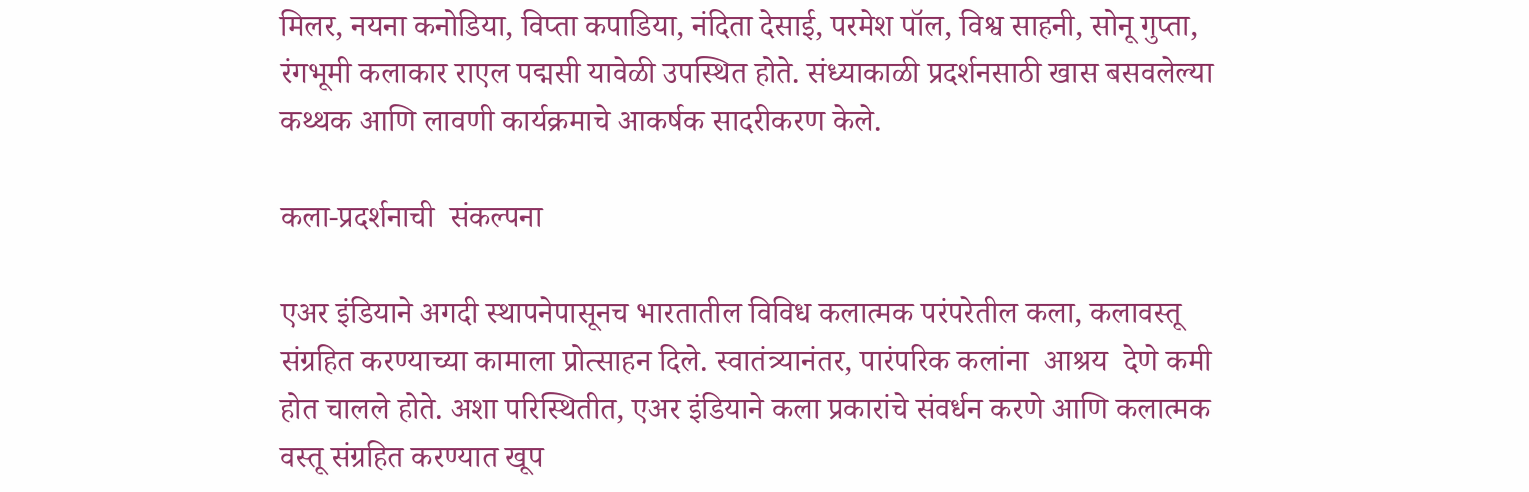मिलर, नयना कनोडिया, विप्ता कपाडिया, नंदिता देसाई, परमेश पॉल, विश्व साहनी, सोनू गुप्ता, रंगभूमी कलाकार राएल पद्मसी यावेळी उपस्थित होते. संध्याकाळी प्रदर्शनसाठी खास बसवलेल्या  कथ्थक आणि लावणी कार्यक्रमाचे आकर्षक सादरीकरण केले.

कला-प्रदर्शनाची  संकल्पना

एअर इंडियाने अगदी स्थापनेपासूनच भारतातील विविध कलात्मक परंपरेतील कला, कलावस्तू संग्रहित करण्‍याच्या कामाला प्रोत्साहन दिले. स्वातंत्र्यानंतर, पारंपरिक कलांना  आश्रय  देणे कमी होत चालले होते. अशा परिस्थितीत, एअर इंडियाने कला प्रकारांचे संवर्धन करणे आणि कलात्मक वस्तू संग्रहित करण्यात खूप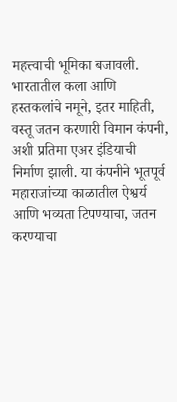महत्त्वाची भूमिका बजावली. भारतातील कला आणि हस्तकलांचे नमूने, इतर माहिती, वस्तू जतन करणारी विमान कंपनी, अशी प्रतिमा एअर इंडियाची निर्माण झाली. या कंपनीने भूतपूर्व महाराजांच्‍या काळातील ऐश्वर्य आणि भव्यता टिपण्याचा, जतन करण्‍याचा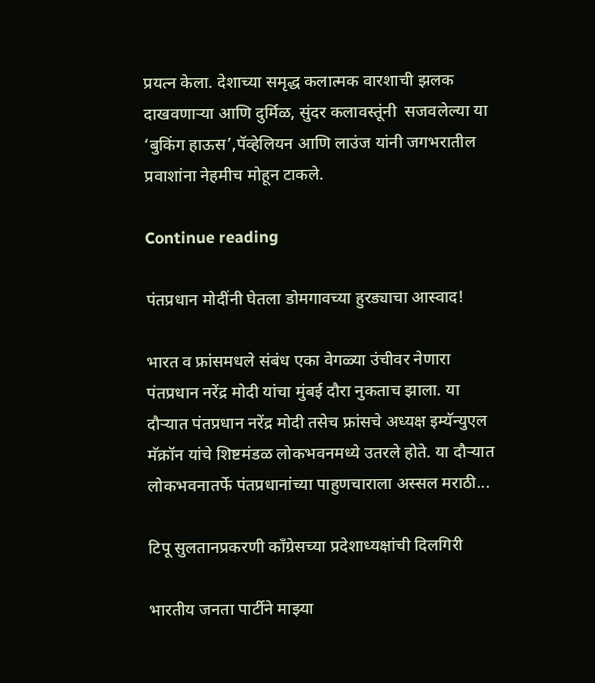प्रयत्न केला. देशाच्या समृद्ध कलात्मक वारशाची झलक दाखवणाऱ्या आणि दुर्मिळ, सुंदर कलावस्तूंनी  सजवलेल्या या ‘बुकिंग हाऊस’,पॅव्हेलियन आणि लाउंज यांनी जगभरातील प्रवाशांना नेहमीच मोहून टाकले.

Continue reading

पंतप्रधान मोदींनी घेतला डोमगावच्या हुरड्याचा आस्वाद!

भारत व फ्रांसमधले संबंध एका वेगळ्या उंचीवर नेणारा पंतप्रधान नरेंद्र मोदी यांचा मुंबई दौरा नुकताच झाला. या दौऱ्यात पंतप्रधान नरेंद्र मोदी तसेच फ्रांसचे अध्यक्ष इम्यॅन्युएल मॅक्रॉन यांचे शिष्टमंडळ लोकभवनमध्ये उतरले होते. या दौऱ्यात लोकभवनातर्फे पंतप्रधानांच्या पाहुणचाराला अस्सल मराठी...

टिपू सुलतानप्रकरणी काँग्रेसच्या प्रदेशाध्यक्षांची दिलगिरी

भारतीय जनता पार्टीने माझ्या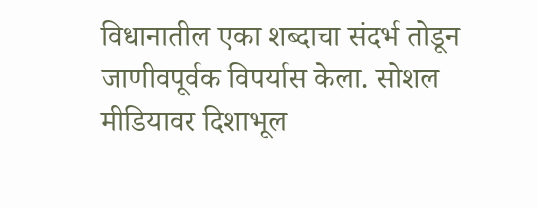विधानातील एका शब्दाचा संदर्भ तोडून जाणीवपूर्वक विपर्यास केला. सोशल मीडियावर दिशाभूल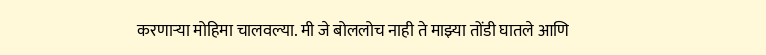करणाऱ्या मोहिमा चालवल्या. मी जे बोललोच नाही ते माझ्या तोंडी घातले आणि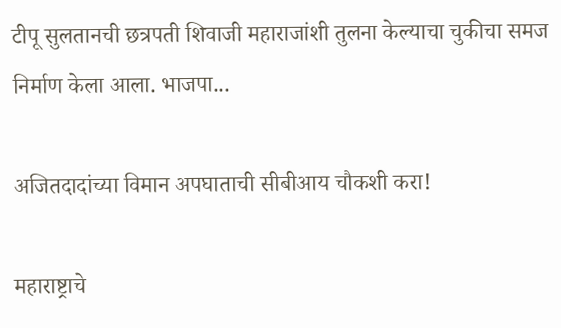टीपू सुलतानची छत्रपती शिवाजी महाराजांशी तुलना केल्याचा चुकीचा समज निर्माण केला आला. भाजपा...

अजितदादांच्या विमान अपघाताची सीबीआय चौकशी करा!

महाराष्ट्राचे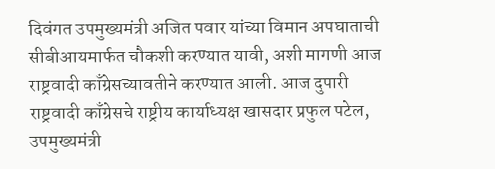दिवंगत उपमुख्यमंत्री अजित पवार यांच्या विमान अपघाताची सीबीआयमार्फत चौकशी करण्यात यावी, अशी मागणी आज राष्ट्रवादी काँग्रेसच्यावतीने करण्यात आली. आज दुपारी राष्ट्रवादी काँग्रेसचे राष्ट्रीय कार्याध्यक्ष खासदार प्रफुल पटेल, उपमुख्यमंत्री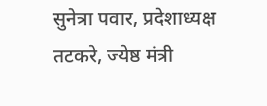सुनेत्रा पवार, प्रदेशाध्यक्ष तटकरे, ज्येष्ठ मंत्री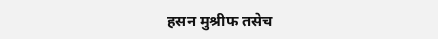हसन मुश्रीफ तसेच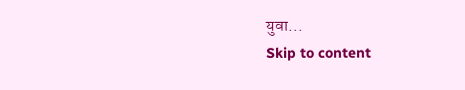युवा...
Skip to content